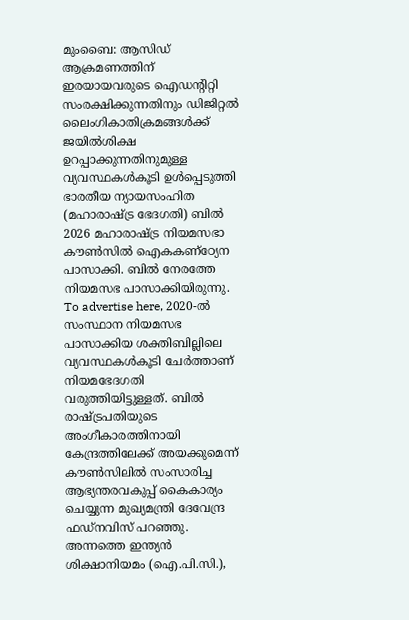മുംബൈ: ആസിഡ് ആക്രമണത്തിന് ഇരയായവരുടെ ഐഡന്റിറ്റി സംരക്ഷിക്കുന്നതിനും ഡിജിറ്റൽ ലൈംഗികാതിക്രമങ്ങൾക്ക് ജയിൽശിക്ഷ ഉറപ്പാക്കുന്നതിനുമുള്ള വ്യവസ്ഥകൾകൂടി ഉൾപ്പെടുത്തി ഭാരതീയ ന്യായസംഹിത (മഹാരാഷ്ട്ര ഭേദഗതി) ബിൽ 2026 മഹാരാഷ്ട്ര നിയമസഭാ കൗൺസിൽ ഐകകണ്ഠ്യേന പാസാക്കി. ബിൽ നേരത്തേ നിയമസഭ പാസാക്കിയിരുന്നു. To advertise here, 2020-ൽ സംസ്ഥാന നിയമസഭ പാസാക്കിയ ശക്തിബില്ലിലെ വ്യവസ്ഥകൾകൂടി ചേർത്താണ് നിയമഭേദഗതി വരുത്തിയിട്ടുള്ളത്. ബിൽ രാഷ്ട്രപതിയുടെ അംഗീകാരത്തിനായി കേന്ദ്രത്തിലേക്ക് അയക്കുമെന്ന് കൗൺസിലിൽ സംസാരിച്ച ആഭ്യന്തരവകുപ്പ് കൈകാര്യം ചെയ്യുന്ന മുഖ്യമന്ത്രി ദേവേന്ദ്ര ഫഡ്നവിസ് പറഞ്ഞു. അന്നത്തെ ഇന്ത്യൻ ശിക്ഷാനിയമം (ഐ.പി.സി.),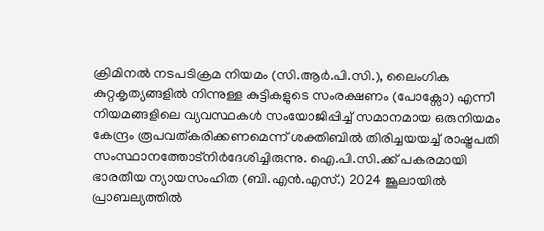ക്രിമിനൽ നടപടിക്രമ നിയമം (സി.ആർ.പി.സി.), ലൈംഗിക കുറ്റകൃത്യങ്ങളിൽ നിന്നുള്ള കുട്ടികളുടെ സംരക്ഷണം (പോക്സോ) എന്നീ നിയമങ്ങളിലെ വ്യവസ്ഥകൾ സംയോജിപ്പിച്ച് സമാനമായ ഒരുനിയമം കേന്ദ്രം രൂപവത്കരിക്കണമെന്ന് ശക്തിബിൽ തിരിച്ചയയച്ച് രാഷ്ട്രപതി സംസ്ഥാനത്തോട്നിർദേശിച്ചിരുന്നു. ഐ.പി.സി.ക്ക് പകരമായി ഭാരതീയ ന്യായസംഹിത (ബി.എൻ.എസ്.) 2024 ജൂലായിൽ പ്രാബല്യത്തിൽ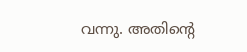വന്നു. അതിന്റെ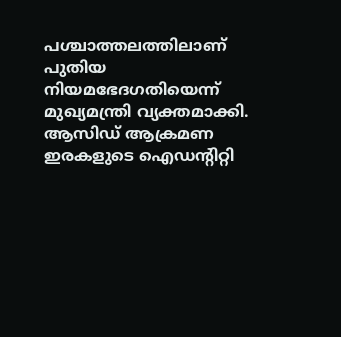പശ്ചാത്തലത്തിലാണ് പുതിയ നിയമഭേദഗതിയെന്ന് മുഖ്യമന്ത്രി വ്യക്തമാക്കി. ആസിഡ് ആക്രമണ ഇരകളുടെ ഐഡന്റിറ്റി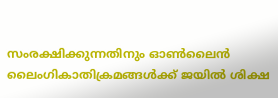സംരക്ഷിക്കുന്നതിനും ഓൺലൈൻ ലൈംഗികാതിക്രമങ്ങൾക്ക് ജയിൽ ശിക്ഷ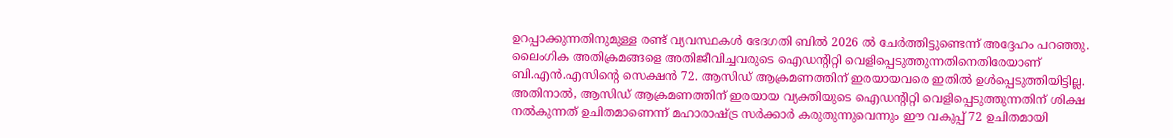ഉറപ്പാക്കുന്നതിനുമുള്ള രണ്ട് വ്യവസ്ഥകൾ ഭേദഗതി ബിൽ 2026 ൽ ചേർത്തിട്ടുണ്ടെന്ന് അദ്ദേഹം പറഞ്ഞു. ലൈംഗിക അതിക്രമങ്ങളെ അതിജീവിച്ചവരുടെ ഐഡന്റിറ്റി വെളിപ്പെടുത്തുന്നതിനെതിരേയാണ് ബി.എൻ.എസിന്റെ സെക്ഷൻ 72. ആസിഡ് ആക്രമണത്തിന് ഇരയായവരെ ഇതിൽ ഉൾപ്പെടുത്തിയിട്ടില്ല. അതിനാൽ, ആസിഡ് ആക്രമണത്തിന് ഇരയായ വ്യക്തിയുടെ ഐഡന്റിറ്റി വെളിപ്പെടുത്തുന്നതിന് ശിക്ഷ നൽകുന്നത് ഉചിതമാണെന്ന് മഹാരാഷ്ട്ര സർക്കാർ കരുതുന്നുവെന്നും ഈ വകുപ്പ് 72 ഉചിതമായി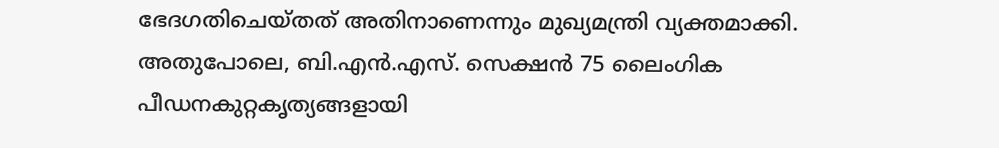ഭേദഗതിചെയ്തത് അതിനാണെന്നും മുഖ്യമന്ത്രി വ്യക്തമാക്കി. അതുപോലെ, ബി.എൻ.എസ്. സെക്ഷൻ 75 ലൈംഗിക പീഡനകുറ്റകൃത്യങ്ങളായി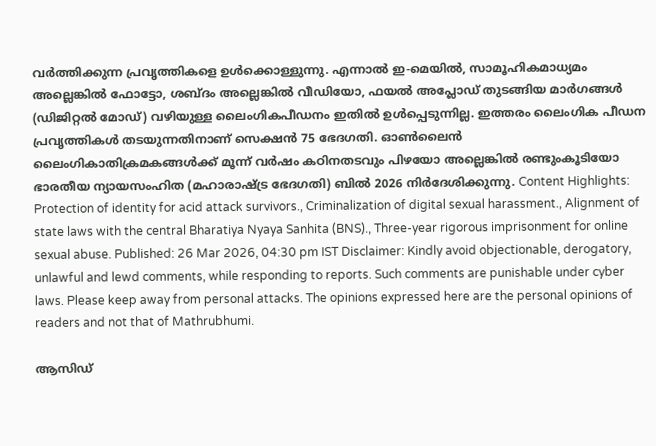വർത്തിക്കുന്ന പ്രവൃത്തികളെ ഉൾക്കൊള്ളുന്നു. എന്നാൽ ഇ-മെയിൽ, സാമൂഹികമാധ്യമം അല്ലെങ്കിൽ ഫോട്ടോ, ശബ്ദം അല്ലെങ്കിൽ വീഡിയോ, ഫയൽ അപ്ലോഡ് തുടങ്ങിയ മാർഗങ്ങൾ (ഡിജിറ്റൽ മോഡ്) വഴിയുള്ള ലൈംഗികപീഡനം ഇതിൽ ഉൾപ്പെടുന്നില്ല. ഇത്തരം ലൈംഗിക പീഡന പ്രവൃത്തികൾ തടയുന്നതിനാണ് സെക്ഷൻ 75 ഭേദഗതി. ഓൺലൈൻ ലൈംഗികാതിക്രമകങ്ങൾക്ക് മൂന്ന് വർഷം കഠിനതടവും പിഴയോ അല്ലെങ്കിൽ രണ്ടുംകൂടിയോ ഭാരതീയ ന്യായസംഹിത (മഹാരാഷ്ട്ര ഭേദഗതി) ബിൽ 2026 നിർദേശിക്കുന്നു. Content Highlights: Protection of identity for acid attack survivors., Criminalization of digital sexual harassment., Alignment of state laws with the central Bharatiya Nyaya Sanhita (BNS)., Three-year rigorous imprisonment for online sexual abuse. Published: 26 Mar 2026, 04:30 pm IST Disclaimer: Kindly avoid objectionable, derogatory, unlawful and lewd comments, while responding to reports. Such comments are punishable under cyber laws. Please keep away from personal attacks. The opinions expressed here are the personal opinions of readers and not that of Mathrubhumi.

ആസിഡ്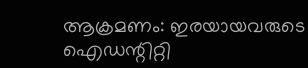ആക്രമണം: ഇരയായവരുടെ ഐഡന്റിറ്റി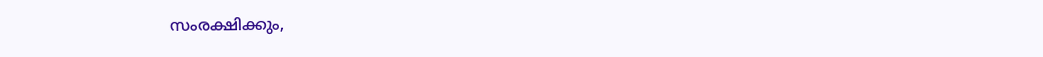സംരക്ഷിക്കും,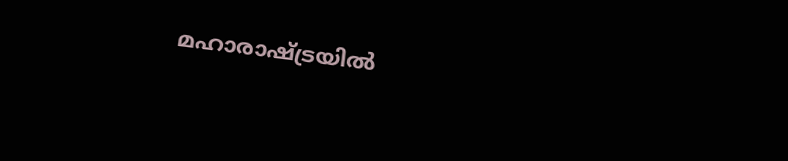മഹാരാഷ്ട്രയിൽ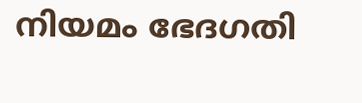നിയമം ഭേദഗതി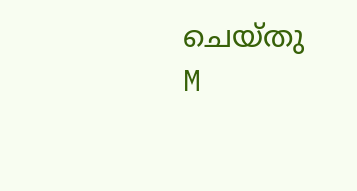ചെയ്തു
M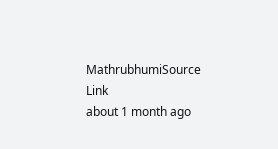MathrubhumiSource Link
about 1 month ago